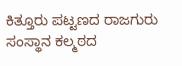ಕಿತ್ತೂರು ಪಟ್ಟಣದ ರಾಜಗುರು ಸಂಸ್ಥಾನ ಕಲ್ಮಠದ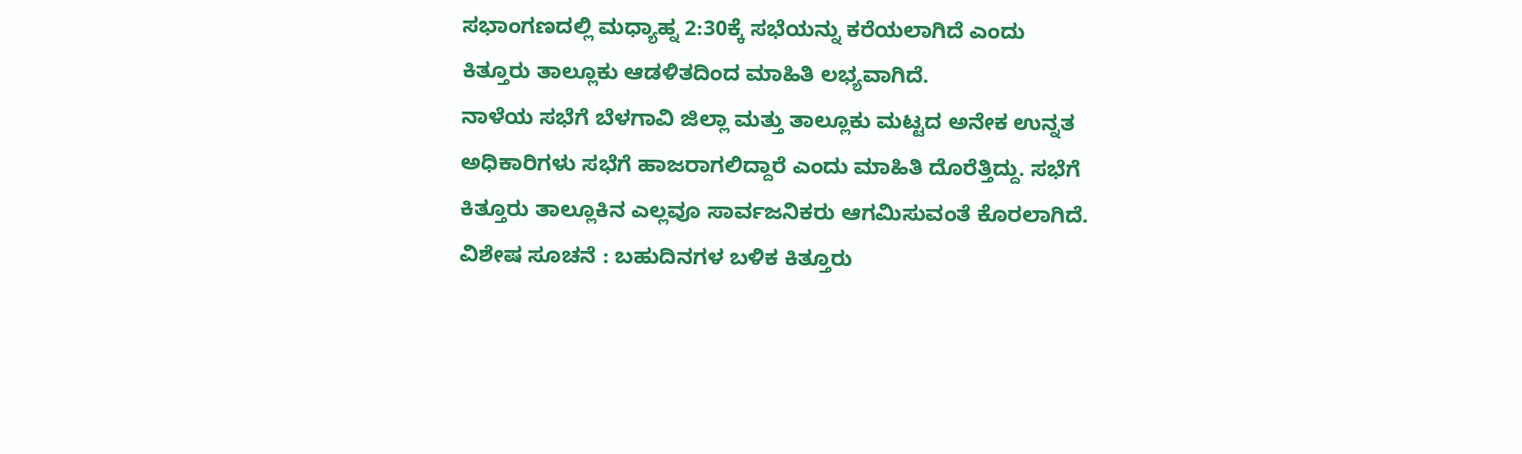ಸಭಾಂಗಣದಲ್ಲಿ ಮಧ್ಯಾಹ್ನ 2:30ಕ್ಕೆ ಸಭೆಯನ್ನು ಕರೆಯಲಾಗಿದೆ ಎಂದು ಕಿತ್ತೂರು ತಾಲ್ಲೂಕು ಆಡಳಿತದಿಂದ ಮಾಹಿತಿ ಲಭ್ಯವಾಗಿದೆ.
ನಾಳೆಯ ಸಭೆಗೆ ಬೆಳಗಾವಿ ಜಿಲ್ಲಾ ಮತ್ತು ತಾಲ್ಲೂಕು ಮಟ್ಟದ ಅನೇಕ ಉನ್ನತ ಅಧಿಕಾರಿಗಳು ಸಭೆಗೆ ಹಾಜರಾಗಲಿದ್ದಾರೆ ಎಂದು ಮಾಹಿತಿ ದೊರೆತ್ತಿದ್ದು. ಸಭೆಗೆ ಕಿತ್ತೂರು ತಾಲ್ಲೂಕಿನ ಎಲ್ಲವೂ ಸಾರ್ವಜನಿಕರು ಆಗಮಿಸುವಂತೆ ಕೊರಲಾಗಿದೆ.
ವಿಶೇಷ ಸೂಚನೆ : ಬಹುದಿನಗಳ ಬಳಿಕ ಕಿತ್ತೂರು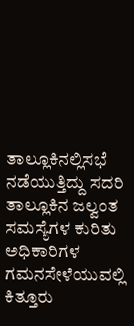ತಾಲ್ಲೂಕಿನಲ್ಲಿಸಭೆ ನಡೆಯುತ್ತಿದ್ದು ಸದರಿ ತಾಲ್ಲೂಕಿನ ಜಲ್ವಂತ ಸಮಸ್ಯೆಗಳ ಕುರಿತು ಅಧಿಕಾರಿಗಳ ಗಮನಸೇಳೆಯುವಲ್ಲಿ ಕಿತ್ತೂರು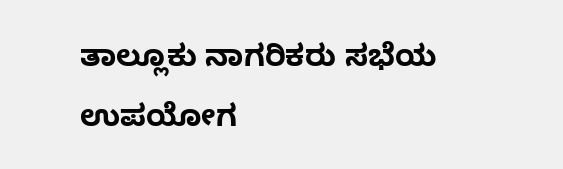ತಾಲ್ಲೂಕು ನಾಗರಿಕರು ಸಭೆಯ ಉಪಯೋಗ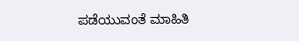ಪಡೆಯುವಂತೆ ಮಾಹಿತಿ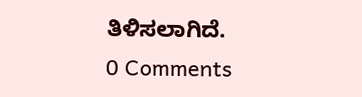ತಿಳಿಸಲಾಗಿದೆ.
0 Comments